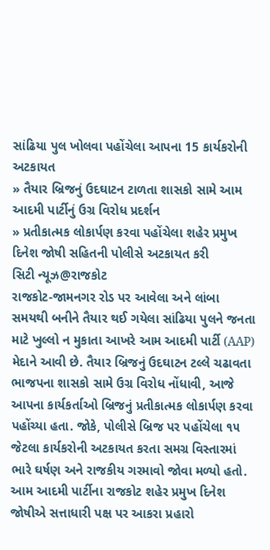સાંઢિયા પુલ ખોલવા પહોંચેલા આપના 15 કાર્યકરોની અટકાયત
» તૈયાર બ્રિજનું ઉદઘાટન ટાળતા શાસકો સામે આમ આદમી પાર્ટીનું ઉગ્ર વિરોધ પ્રદર્શન
» પ્રતીકાત્મક લોકાર્પણ કરવા પહોંચેલા શહેર પ્રમુખ દિનેશ જોષી સહિતની પોલીસે અટકાયત કરી
સિટી ન્યૂઝ@રાજકોટ
રાજકોટ-જામનગર રોડ પર આવેલા અને લાંબા સમયથી બનીને તૈયાર થઈ ગયેલા સાંઢિયા પુલને જનતા માટે ખુલ્લો ન મુકાતા આખરે આમ આદમી પાર્ટી (AAP) મેદાને આવી છે. તૈયાર બ્રિજનું ઉદઘાટન ટલ્લે ચઢાવતા ભાજપના શાસકો સામે ઉગ્ર વિરોધ નોંધાવી, આજે આપના કાર્યકર્તાઓ બ્રિજનું પ્રતીકાત્મક લોકાર્પણ કરવા પહોંચ્યા હતા. જોકે, પોલીસે બ્રિજ પર પહોંચેલા ૧૫ જેટલા કાર્યકરોની અટકાયત કરતા સમગ્ર વિસ્તારમાં ભારે ઘર્ષણ અને રાજકીય ગરમાવો જોવા મળ્યો હતો. આમ આદમી પાર્ટીના રાજકોટ શહેર પ્રમુખ દિનેશ જોષીએ સત્તાધારી પક્ષ પર આકરા પ્રહારો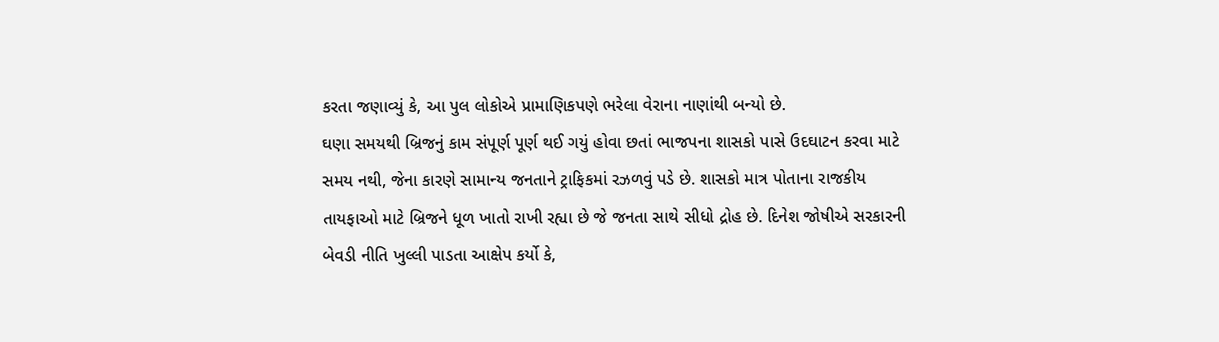કરતા જણાવ્યું કે, આ પુલ લોકોએ પ્રામાણિકપણે ભરેલા વેરાના નાણાંથી બન્યો છે.
ઘણા સમયથી બ્રિજનું કામ સંપૂર્ણ પૂર્ણ થઈ ગયું હોવા છતાં ભાજપના શાસકો પાસે ઉદઘાટન કરવા માટે સમય નથી, જેના કારણે સામાન્ય જનતાને ટ્રાફિકમાં રઝળવું પડે છે. શાસકો માત્ર પોતાના રાજકીય તાયફાઓ માટે બ્રિજને ધૂળ ખાતો રાખી રહ્યા છે જે જનતા સાથે સીધો દ્રોહ છે. દિનેશ જોષીએ સરકારની બેવડી નીતિ ખુલ્લી પાડતા આક્ષેપ કર્યો કે,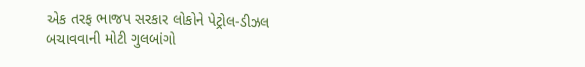એક તરફ ભાજપ સરકાર લોકોને પેટ્રોલ-ડીઝલ બચાવવાની મોટી ગુલબાંગો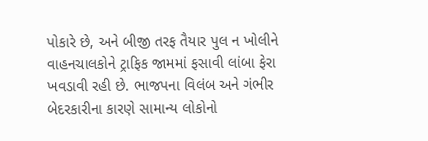પોકારે છે, અને બીજી તરફ તૈયાર પુલ ન ખોલીને વાહનચાલકોને ટ્રાફિક જામમાં ફસાવી લાંબા ફેરા ખવડાવી રહી છે. ભાજપના વિલંબ અને ગંભીર બેદરકારીના કારણે સામાન્ય લોકોનો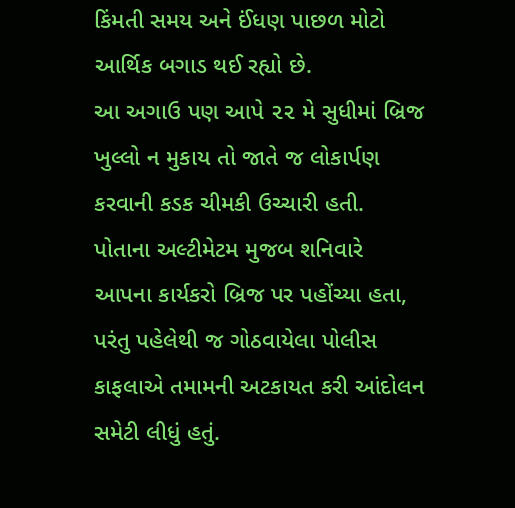કિંમતી સમય અને ઈંધણ પાછળ મોટો આર્થિક બગાડ થઈ રહ્યો છે.
આ અગાઉ પણ આપે ૨૨ મે સુધીમાં બ્રિજ ખુલ્લો ન મુકાય તો જાતે જ લોકાર્પણ કરવાની કડક ચીમકી ઉચ્ચારી હતી. પોતાના અલ્ટીમેટમ મુજબ શનિવારે આપના કાર્યકરો બ્રિજ પર પહોંચ્યા હતા, પરંતુ પહેલેથી જ ગોઠવાયેલા પોલીસ કાફલાએ તમામની અટકાયત કરી આંદોલન સમેટી લીધું હતું.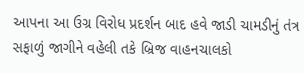આપના આ ઉગ્ર વિરોધ પ્રદર્શન બાદ હવે જાડી ચામડીનું તંત્ર સફાળું જાગીને વહેલી તકે બ્રિજ વાહનચાલકો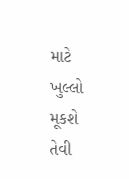માટે ખુલ્લો મૂકશે તેવી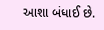આશા બંધાઈ છે.